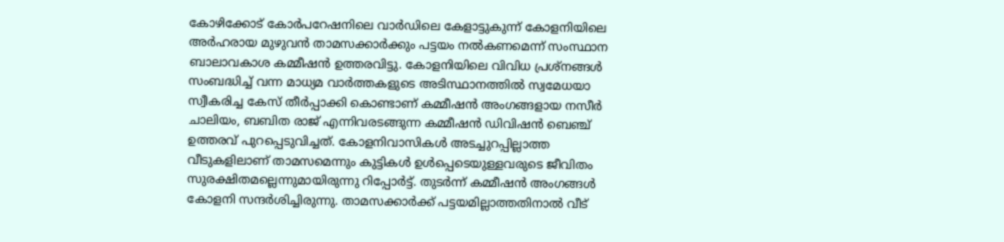കോഴിക്കോട് കോര്‍പറേഷനിലെ വാര്‍ഡിലെ കേളാട്ടുകുന്ന് കോളനിയിലെ അര്‍ഹരായ മുഴുവന്‍ താമസക്കാര്‍ക്കും പട്ടയം നല്‍കണമെന്ന് സംസ്ഥാന ബാലാവകാശ കമ്മീഷന്‍ ഉത്തരവിട്ടു. കോളനിയിലെ വിവിധ പ്രശ്‌നങ്ങള്‍ സംബദ്ധിച്ച് വന്ന മാധ്യമ വാര്‍ത്തകളുടെ അടിസ്ഥാനത്തില്‍ സ്വമേധയാ സ്വീകരിച്ച കേസ് തീര്‍പ്പാക്കി കൊണ്ടാണ് കമ്മീഷന്‍ അംഗങ്ങളായ നസീര്‍ ചാലിയം, ബബിത രാജ് എന്നിവരടങ്ങുന്ന കമ്മീഷന്‍ ഡിവിഷന്‍ ബെഞ്ച് ഉത്തരവ് പുറപ്പെടുവിച്ചത്. കോളനിവാസികള്‍ അടച്ചുറപ്പില്ലാത്ത വീടുകളിലാണ് താമസമെന്നും കുട്ടികള്‍ ഉള്‍പ്പെടെയുള്ളവരുടെ ജീവിതം സുരക്ഷിതമല്ലെന്നുമായിരുന്നു റിപ്പോര്‍ട്ട്. തുടര്‍ന്ന് കമ്മീഷന്‍ അംഗങ്ങള്‍ കോളനി സന്ദര്‍ശിച്ചിരുന്നു. താമസക്കാര്‍ക്ക് പട്ടയമില്ലാത്തതിനാല്‍ വീട്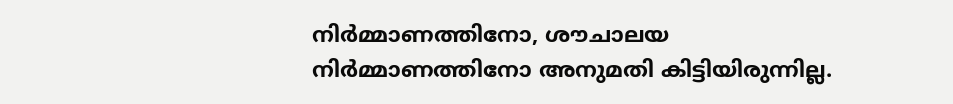നിര്‍മ്മാണത്തിനോ, ശൗചാലയ നിര്‍മ്മാണത്തിനോ അനുമതി കിട്ടിയിരുന്നില്ല.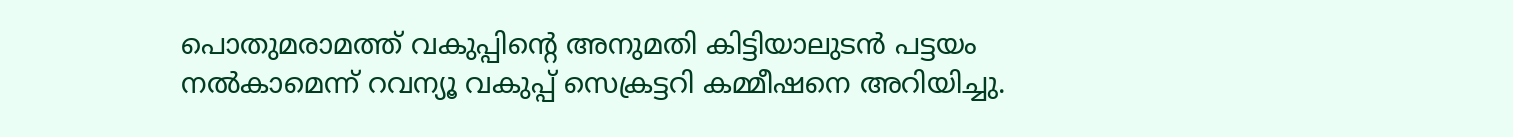പൊതുമരാമത്ത് വകുപ്പിന്റെ അനുമതി കിട്ടിയാലുടന്‍ പട്ടയം നല്‍കാമെന്ന് റവന്യൂ വകുപ്പ് സെക്രട്ടറി കമ്മീഷനെ അറിയിച്ചു.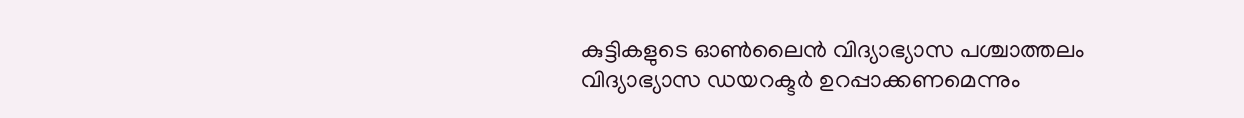കുട്ടികളുടെ ഓണ്‍ലൈന്‍ വിദ്യാഭ്യാസ പശ്ചാത്തലം വിദ്യാഭ്യാസ ഡയറക്ടര്‍ ഉറപ്പാക്കണമെന്നും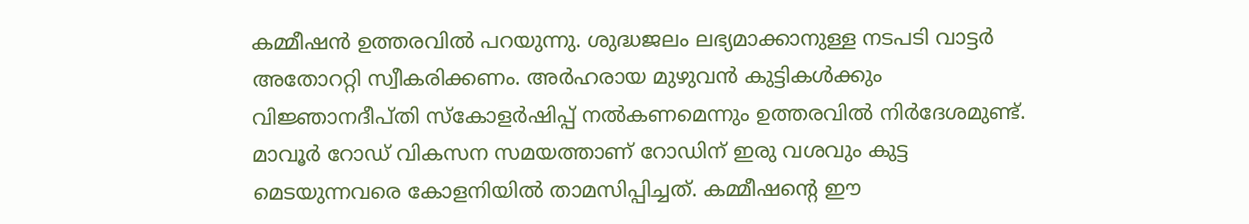കമ്മീഷന്‍ ഉത്തരവില്‍ പറയുന്നു. ശുദ്ധജലം ലഭ്യമാക്കാനുള്ള നടപടി വാട്ടര്‍ അതോററ്റി സ്വീകരിക്കണം. അര്‍ഹരായ മുഴുവന്‍ കുട്ടികള്‍ക്കും വിജ്ഞാനദീപ്തി സ്‌കോളര്‍ഷിപ്പ് നല്‍കണമെന്നും ഉത്തരവില്‍ നിര്‍ദേശമുണ്ട്. മാവൂര്‍ റോഡ് വികസന സമയത്താണ് റോഡിന് ഇരു വശവും കുട്ട മെടയുന്നവരെ കോളനിയില്‍ താമസിപ്പിച്ചത്. കമ്മീഷന്റെ ഈ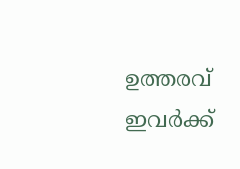ഉത്തരവ് ഇവര്‍ക്ക്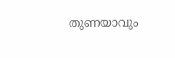തുണയാവും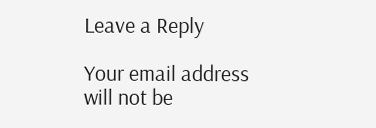Leave a Reply

Your email address will not be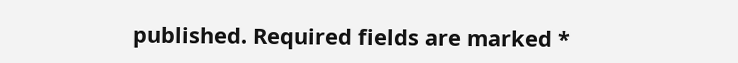published. Required fields are marked *